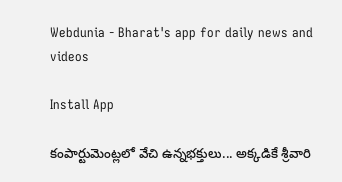Webdunia - Bharat's app for daily news and videos

Install App

కంపార్టుమెంట్లలో వేచి ఉన్నభక్తులు... అక్కడికే శ్రీవారి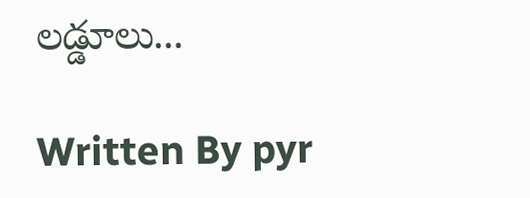లడ్డూలు...

Written By pyr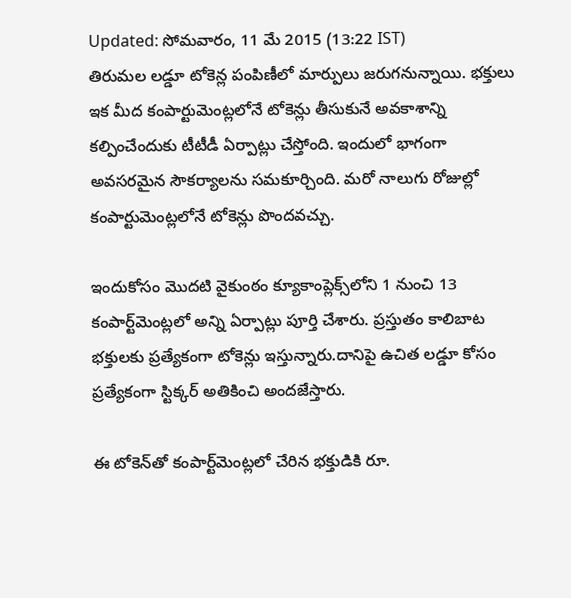Updated: సోమవారం, 11 మే 2015 (13:22 IST)
తిరుమల లడ్డూ టోకెన్ల పంపిణీలో మార్పులు జరుగనున్నాయి. భక్తులు ఇక మీద కంపార్టుమెంట్లలోనే టోకెన్లు తీసుకునే అవకాశాన్ని కల్పించేందుకు టీటీడీ ఏర్పాట్లు చేస్తోంది. ఇందులో భాగంగా అవసరమైన సౌకర్యాలను సమకూర్చింది. మరో నాలుగు రోజుల్లో కంపార్టుమెంట్లలోనే టోకెన్లు పొందవచ్చు.

ఇందుకోసం మొదటి వైకుంఠం క్యూకాంప్లెక్స్‌లోని 1 నుంచి 13 కంపార్ట్‌మెంట్లలో అన్ని ఏర్పాట్లు పూర్తి చేశారు. ప్రస్తుతం కాలిబాట భక్తులకు ప్రత్యేకంగా టోకెన్లు ఇస్తున్నారు.దానిపై ఉచిత లడ్డూ కోసం ప్రత్యేకంగా స్టిక్కర్ అతికించి అందజేస్తారు.

ఈ టోకెన్‌తో కంపార్ట్‌మెంట్లలో చేరిన భక్తుడికి రూ.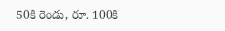50కి రెండు, రూ. 100కి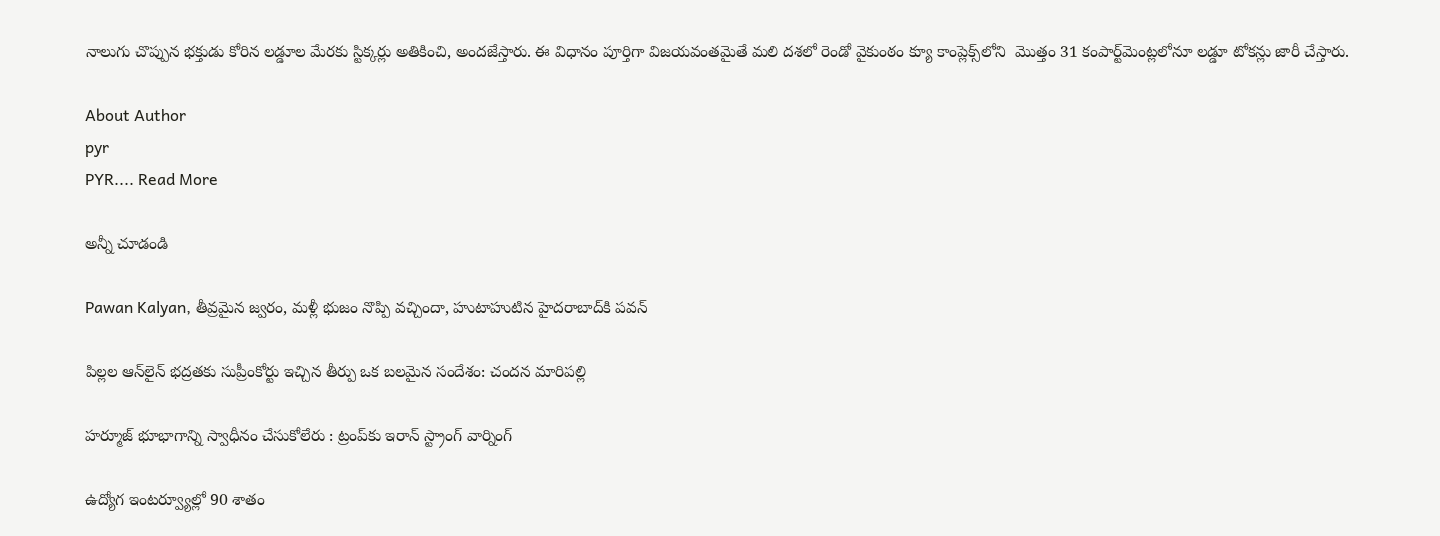నాలుగు చొప్పున భక్తుడు కోరిన లడ్డూల మేరకు స్టిక్కర్లు అతికించి, అందజేస్తారు. ఈ విధానం పూర్తిగా విజయవంతమైతే మలి దశలో రెండో వైకుంఠం క్యూ కాంప్లెక్స్‌లోని  మొత్తం 31 కంపార్ట్‌మెంట్లలోనూ లడ్డూ టోకన్లు జారీ చేస్తారు.

About Author
pyr
PYR.... Read More

అన్నీ చూడండి

Pawan Kalyan, తీవ్రమైన జ్వరం, మళ్లీ భుజం నొప్పి వచ్చిందా, హుటాహుటిన హైదరాబాద్‌కి పవన్

పిల్లల ఆన్‌లైన్ భద్రతకు సుప్రీంకోర్టు ఇచ్చిన తీర్పు ఒక బలమైన సందేశం: చందన మారిపల్లి

హర్మూజ్ భూభాగాన్ని స్వాధీనం చేసుకోలేరు : ట్రంప్‌కు ఇరాన్ స్ట్రాంగ్ వార్నింగ్

ఉద్యోగ ఇంటర్వ్యూల్లో 90 శాతం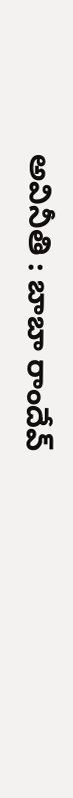అవినీతి : బాబా రాందేవ్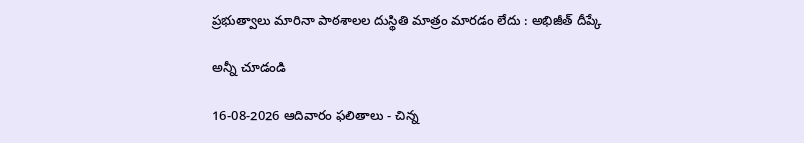ప్రభుత్వాలు మారినా పాఠశాలల దుస్థితి మాత్రం మారడం లేదు : అభిజీత్ దీప్కే

అన్నీ చూడండి

16-08-2026 ఆదివారం ఫలితాలు - చిన్న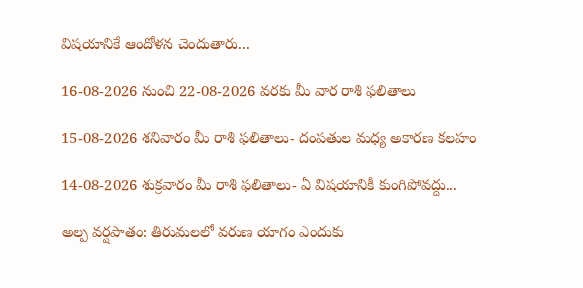విషయానికే ఆందోళన చెందుతారు...

16-08-2026 నుంచి 22-08-2026 వరకు మీ వార రాశి ఫలితాలు

15-08-2026 శనివారం మీ రాశి ఫలితాలు- దంపతుల మధ్య అకారణ కలహం

14-08-2026 శుక్రవారం మీ రాశి ఫలితాలు- ఏ విషయానికీ కుంగిపోవద్దు...

అల్ప వర్షపాతం: తిరుమలలో వరుణ యాగం ఎందుకు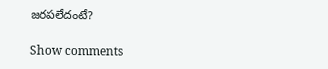జరపలేదంటే?

Show comments